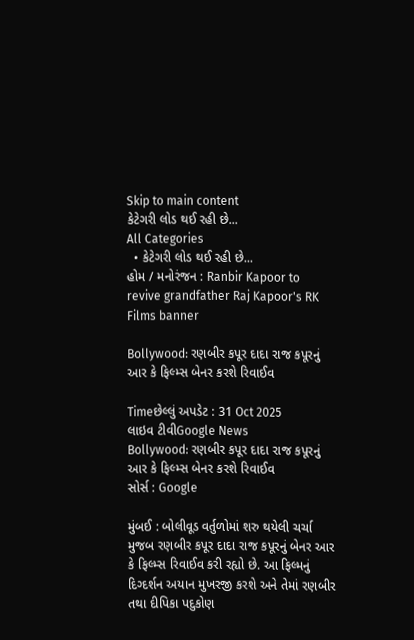Skip to main content
કેટેગરી લોડ થઈ રહી છે...
All Categories
  • કેટેગરી લોડ થઈ રહી છે...
હોમ / મનોરંજન : Ranbir Kapoor to revive grandfather Raj Kapoor's RK Films banner

Bollywood: રણબીર કપૂર દાદા રાજ કપૂરનું આર કે ફિલ્મ્સ બેનર કરશે રિવાઈવ

Timeછેલ્લું અપડેટ : 31 Oct 2025
લાઇવ ટીવીGoogle News
Bollywood: રણબીર કપૂર દાદા રાજ કપૂરનું આર કે ફિલ્મ્સ બેનર કરશે રિવાઈવ
સોર્સ : Google

મુંબઈ : બોલીવૂડ વર્તુળોમાં શરુ થયેલી ચર્ચા મુજબ રણબીર કપૂર દાદા રાજ કપૂરનું બેનર આર કે ફિલ્મ્સ રિવાઈવ કરી રહ્યો છે. આ ફિલ્મનું દિગ્દર્શન અયાન મુખરજી કરશે અને તેમાં રણબીર તથા દીપિકા પદુકોણ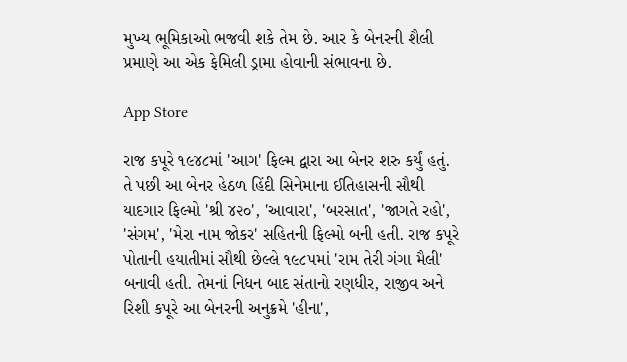મુખ્ય ભૂમિકાઓ ભજવી શકે તેમ છે. આર કે બેનરની શૈલી પ્રમાણે આ એક ફેમિલી ડ્રામા હોવાની સંભાવના છે.

App Store

રાજ કપૂરે ૧૯૪૮માં 'આગ' ફિલ્મ દ્વારા આ બેનર શરુ કર્યું હતું. તે પછી આ બેનર હેઠળ હિંદી સિનેમાના ઈતિહાસની સૌથી યાદગાર ફિલ્મો 'શ્રી ૪૨૦', 'આવારા', 'બરસાત', 'જાગતે રહો', 'સંગમ', 'મેરા નામ જોકર' સહિતની ફિલ્મો બની હતી. રાજ કપૂરે પોતાની હયાતીમાં સૌથી છેલ્લે ૧૯૮૫માં 'રામ તેરી ગંગા મૈલી' બનાવી હતી. તેમનાં નિધન બાદ સંતાનો રણધીર, રાજીવ અને રિશી કપૂરે આ બેનરની અનુક્રમે 'હીના',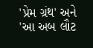'પ્રેમ ગ્રંથ' અને 'આ અબ લૌટ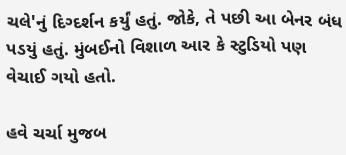ચલે'નું દિગ્દર્શન કર્યું હતું. જોકે, તે પછી આ બેનર બંધ પડયું હતું. મુંબઈનો વિશાળ આર કે સ્ટુડિયો પણ વેચાઈ ગયો હતો.

હવે ચર્ચા મુજબ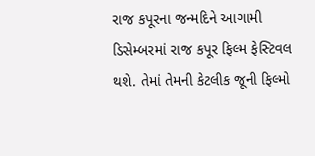રાજ કપૂરના જન્મદિને આગામી ડિસેમ્બરમાં રાજ કપૂર ફિલ્મ ફેસ્ટિવલ થશે. તેમાં તેમની કેટલીક જૂની ફિલ્મો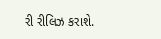રી રીલિઝ કરાશે.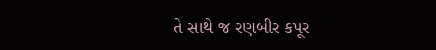તે સાથે જ રણબીર કપૂર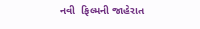નવી  ફિલ્મની જાહેરાત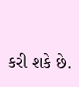કરી શકે છે.